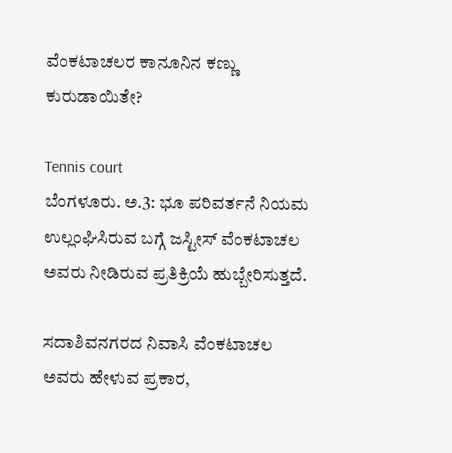ವೆಂಕಟಾಚಲರ ಕಾನೂನಿನ ಕಣ್ಣು ಕುರುಡಾಯಿತೇ?

Tennis court
ಬೆಂಗಳೂರು. ಅ.3: ಭೂ ಪರಿವರ್ತನೆ ನಿಯಮ ಉಲ್ಲಂಘಿಸಿರುವ ಬಗ್ಗೆ ಜಸ್ಟೀಸ್ ವೆಂಕಟಾಚಲ ಅವರು ನೀಡಿರುವ ಪ್ರತಿಕ್ರಿಯೆ ಹುಬ್ಬೇರಿಸುತ್ತದೆ.

ಸದಾಶಿವನಗರದ ನಿವಾಸಿ ವೆಂಕಟಾಚಲ ಅವರು ಹೇಳುವ ಪ್ರಕಾರ,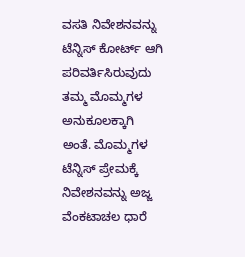ವಸತಿ ನಿವೇಶನವನ್ನು ಟೆನ್ನಿಸ್ ಕೋರ್ಟ್ ಆಗಿ ಪರಿವರ್ತಿಸಿರುವುದು ತಮ್ಮ ಮೊಮ್ಮಗಳ ಅನುಕೂಲಕ್ಕಾಗಿ ಅಂತೆ. ಮೊಮ್ಮಗಳ ಟೆನ್ನಿಸ್ ಪ್ರೇಮಕ್ಕೆ ನಿವೇಶನವನ್ನು ಅಜ್ಜ ವೆಂಕಟಾಚಲ ಧಾರೆ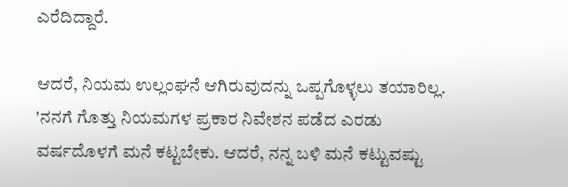ಎರೆದಿದ್ದಾರೆ.

ಆದರೆ, ನಿಯಮ ಉಲ್ಲಂಘನೆ ಆಗಿರುವುದನ್ನು ಒಪ್ಪಗೊಳ್ಳಲು ತಯಾರಿಲ್ಲ. 'ನನಗೆ ಗೊತ್ತು ನಿಯಮಗಳ ಪ್ರಕಾರ ನಿವೇಶನ ಪಡೆದ ಎರಡು ವರ್ಷದೊಳಗೆ ಮನೆ ಕಟ್ಟಬೇಕು. ಆದರೆ, ನನ್ನ ಬಳಿ ಮನೆ ಕಟ್ಟುವಷ್ಟು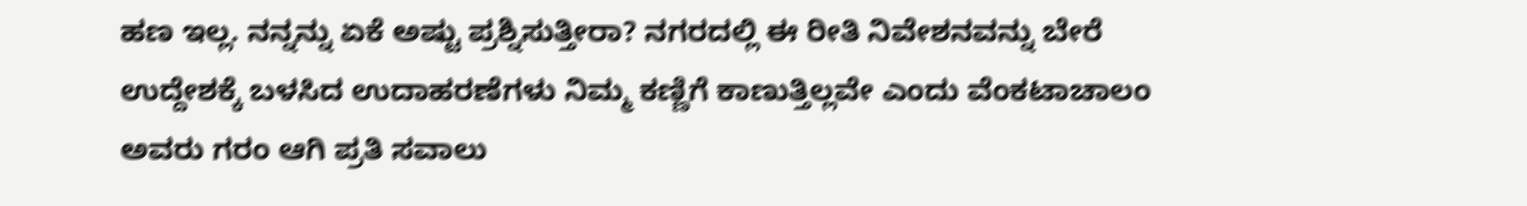ಹಣ ಇಲ್ಲ. ನನ್ನನ್ನು ಏಕೆ ಅಷ್ಟು ಪ್ರಶ್ನಿಸುತ್ತೀರಾ? ನಗರದಲ್ಲಿ ಈ ರೀತಿ ನಿವೇಶನವನ್ನು ಬೇರೆ ಉದ್ದೇಶಕ್ಕೆ ಬಳಸಿದ ಉದಾಹರಣೆಗಳು ನಿಮ್ಮ ಕಣ್ಣಿಗೆ ಕಾಣುತ್ತಿಲ್ಲವೇ ಎಂದು ವೆಂಕಟಾಚಾಲಂ ಅವರು ಗರಂ ಆಗಿ ಪ್ರತಿ ಸವಾಲು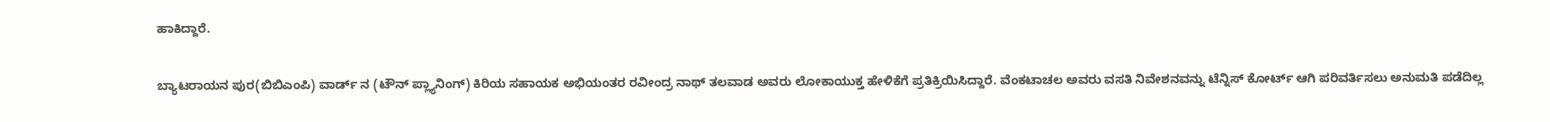ಹಾಕಿದ್ದಾರೆ.

ಬ್ಯಾಟರಾಯನ ಪುರ(ಬಿಬಿಎಂಪಿ) ವಾರ್ಡ್ ನ (ಟೌನ್ ಪ್ಲ್ಯಾನಿಂಗ್) ಕಿರಿಯ ಸಹಾಯಕ ಅಭಿಯಂತರ ರವೀಂದ್ರ ನಾಥ್ ತಲವಾಡ ಅವರು ಲೋಕಾಯುಕ್ತ ಹೇಳಿಕೆಗೆ ಪ್ರತಿಕ್ರಿಯಿಸಿದ್ದಾರೆ. ವೆಂಕಟಾಚಲ ಅವರು ವಸತಿ ನಿವೇಶನವನ್ನು ಟೆನ್ನಿಸ್ ಕೋರ್ಟ್ ಆಗಿ ಪರಿವರ್ತಿಸಲು ಅನುಮತಿ ಪಡೆದಿಲ್ಲ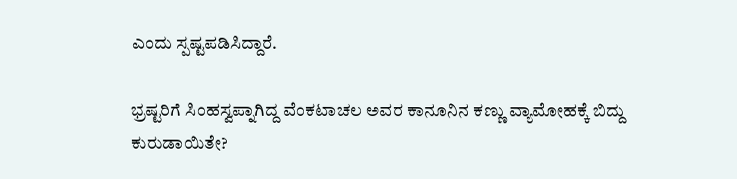ಎಂದು ಸ್ಪಷ್ಟಪಡಿಸಿದ್ದಾರೆ.

ಭ್ರಷ್ಟರಿಗೆ ಸಿಂಹಸ್ವಪ್ನಾಗಿದ್ದ ವೆಂಕಟಾಚಲ ಅವರ ಕಾನೂನಿನ ಕಣ್ಣು ವ್ಯಾಮೋಹಕ್ಕೆ ಬಿದ್ದು ಕುರುಡಾಯಿತೇ?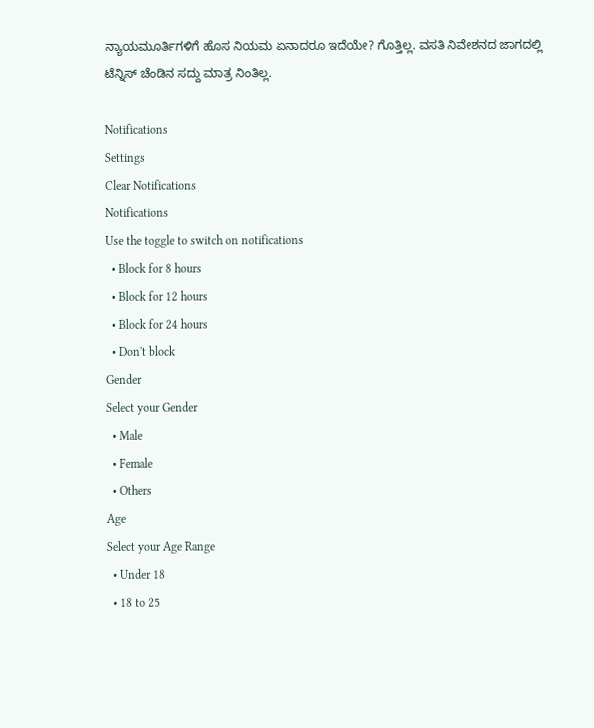ನ್ಯಾಯಮೂರ್ತಿಗಳಿಗೆ ಹೊಸ ನಿಯಮ ಏನಾದರೂ ಇದೆಯೇ? ಗೊತ್ತಿಲ್ಲ. ವಸತಿ ನಿವೇಶನದ ಜಾಗದಲ್ಲಿ ಟೆನ್ನಿಸ್ ಚೆಂಡಿನ ಸದ್ದು ಮಾತ್ರ ನಿಂತಿಲ್ಲ.

Notifications
Settings
Clear Notifications
Notifications
Use the toggle to switch on notifications
  • Block for 8 hours
  • Block for 12 hours
  • Block for 24 hours
  • Don't block
Gender
Select your Gender
  • Male
  • Female
  • Others
Age
Select your Age Range
  • Under 18
  • 18 to 25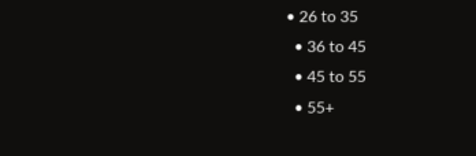• 26 to 35
  • 36 to 45
  • 45 to 55
  • 55+